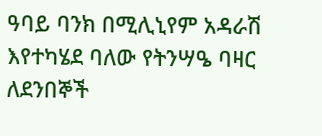ዓባይ ባንክ በሚሊኒየም አዳራሽ እየተካሄደ ባለው የትንሣዔ ባዛር ለደንበኞች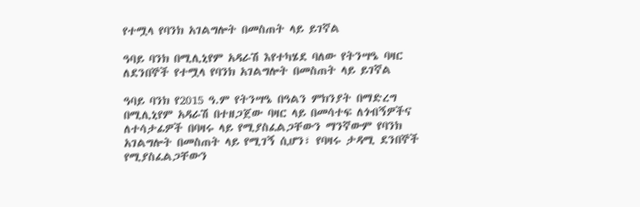የተሟላ የባንክ አገልግሎት በመስጠት ላይ ይገኛል

ዓባይ ባንክ በሚሊኒየም አዳራሽ እየተካሄደ ባለው የትንሣዔ ባዛር ለደንበኞች የተሟላ የባንክ አገልግሎት በመስጠት ላይ ይገኛል

ዓባይ ባንክ የ2015 ዓ.ም የትንሣዔ በዓልን ምክንያት በማድረግ በሚሊኒየም አዳራሽ በተዘጋጀው ባዛር ላይ በመሳተፍ ለጎብኝዎችና ለተሳታፊዎች በባዛሩ ላይ የሚያስፈልጋቸውን ማንኛውም የባንክ አገልግሎት በመስጠት ላይ የሚገኝ ሲሆን፣ የባዛሩ ታዳሚ ደንበኞች የሚያስፈልጋቸውን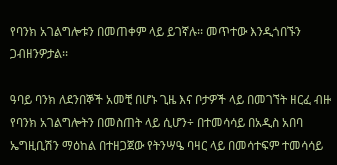የባንክ አገልግሎቱን በመጠቀም ላይ ይገኛሉ፡፡ መጥተው እንዲጎበኙን ጋብዘንዎታል፡፡

ዓባይ ባንክ ለደንበኞች አመቺ በሆኑ ጊዜ እና ቦታዎች ላይ በመገኘት ዘርፈ ብዙ የባንክ አገልግሎትን በመስጠት ላይ ሲሆን÷ በተመሳሳይ በአዲስ አበባ ኤግዚቢሽን ማዕከል በተዘጋጀው የትንሣዔ ባዛር ላይ በመሳተፍም ተመሳሳይ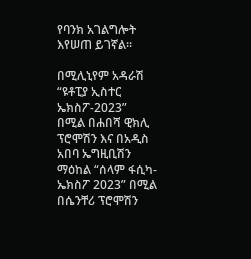የባንክ አገልግሎት እየሠጠ ይገኛል፡፡

በሚሊኒየም አዳራሽ “ዩቶፒያ ኢስተር ኤክስፖ-2023” በሚል በሐበሻ ዊክሊ ፕሮሞሽን እና በአዲስ አበባ ኤግዚቢሽን ማዕከል “ሰላም ፋሲካ-ኤክስፖ 2023” በሚል በሴንቸሪ ፕሮሞሽን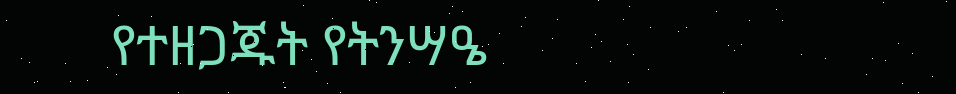የተዘጋጁት የትንሣዔ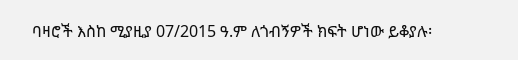ባዛሮች እስከ ሚያዚያ 07/2015 ዓ.ም ለጎብኝዎች ክፍት ሆነው ይቆያሉ፡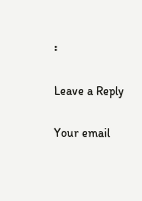፡

Leave a Reply

Your email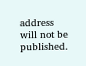address will not be published.